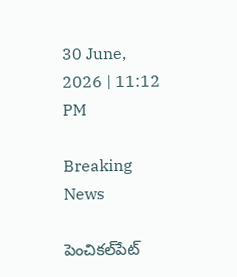30 June, 2026 | 11:12 PM

Breaking News

పెంచికల్‌పేట్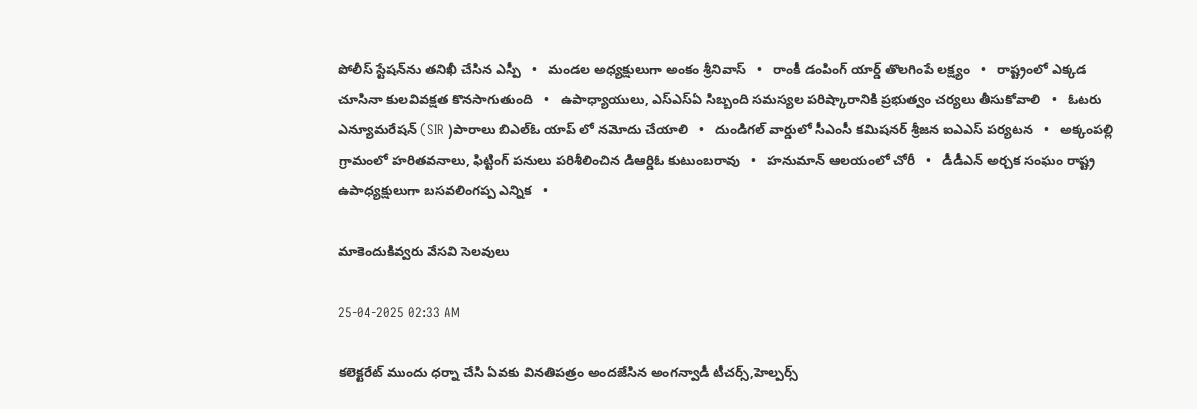పోలీస్ స్టేషన్‌ను తనిఖీ చేసిన ఎస్పీ   •   మండల అధ్యక్షులుగా అంకం శ్రీనివాస్   •   రాంకీ డంపింగ్ యార్డ్ తొలగింపే లక్ష్యం   •   రాష్ట్రంలో ఎక్కడ చూసినా కులవివక్షత కొనసాగుతుంది   •   ఉపాధ్యాయులు, ఎస్‌ఎస్‌ఏ సిబ్బంది సమస్యల పరిష్కారానికి ప్రభుత్వం చర్యలు తీసుకోవాలి   •   ఓటరు ఎన్యూమరేషన్ (SIR )పారాలు బిఎల్ఓ యాప్ లో నమోదు చేయాలి   •   దుండిగల్ వార్డులో సీఎంసీ కమిషనర్ శ్రీజన ఐఎఎస్ పర్యటన   •   అక్కంపల్లి గ్రామంలో హరితవనాలు, ఫిట్టింగ్ పనులు పరిశీలించిన డిఆర్డిఓ కుటుంబరావు   •   హనుమాన్ ఆలయంలో చోరీ   •   డీడీఎన్ అర్చక సంఘం రాష్ట్ర ఉపాధ్యక్షులుగా బసవలింగప్ప ఎన్నిక   •

మాకెందుకివ్వరు వేసవి సెలవులు

25-04-2025 02:33 AM

కలెక్టరేట్ ముందు ధర్నా చేసి ఏవకు వినతిపత్రం అందజేసిన అంగన్వాడీ టీచర్స్,హెల్పర్స్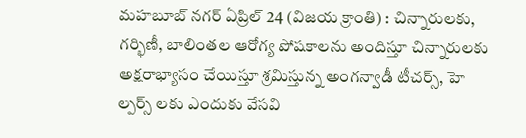మహబూబ్ నగర్ ఏప్రిల్ 24 (విజయ క్రాంతి) : చిన్నారులకు, గర్భిణీ, బాలింతల ఆరోగ్య పోషకాలను అందిస్తూ చిన్నారులకు అక్షరాభ్యాసం చేయిస్తూ శ్రమిస్తున్న అంగన్వాడీ టీచర్స్, హె ల్పర్స్ లకు ఎందుకు వేసవి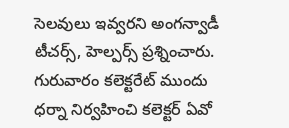సెలవులు ఇవ్వరని అంగన్వాడీ టీచర్స్, హెల్పర్స్ ప్రశ్నించారు. గురువారం కలెక్టరేట్ ముందు ధర్నా నిర్వహించి కలెక్టర్ ఏవో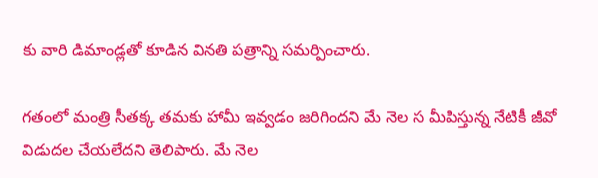కు వారి డిమాండ్లతో కూడిన వినతి పత్రాన్ని సమర్పించారు.

గతంలో మంత్రి సీతక్క తమకు హామీ ఇవ్వడం జరిగిందని మే నెల స మీపిస్తున్న నేటికీ జీవో విడుదల చేయలేదని తెలిపారు. మే నెల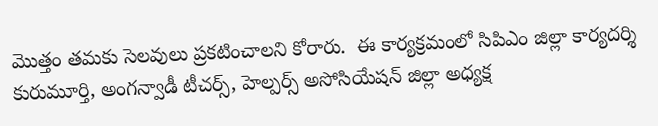మొత్తం తమకు సెలవులు ప్రకటించాలని కోరారు.  ఈ కార్యక్రమంలో సిపిఎం జిల్లా కార్యదర్శి కురుమూర్తి, అంగన్వాడీ టీచర్స్, హెల్పర్స్ అసోసియేషన్ జిల్లా అధ్యక్ష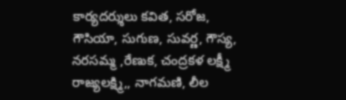కార్యదర్శులు కవిత, సరోజ, గౌసియా, సుగుణ, సువర్ణ, గౌస్య, నరసమ్మ ,రేణుక, చంద్రకళ లక్ష్మీ రాజ్యలక్ష్మి,, నాగమణి, లీల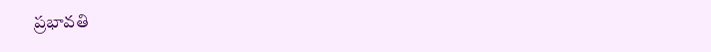ప్రభావతి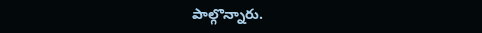పాల్గొన్నారు.